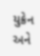યુક્રેન અને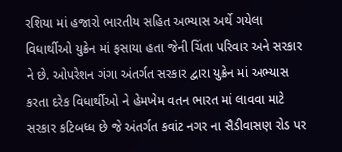રશિયા માં હજારો ભારતીય સહિત અભ્યાસ અર્થે ગયેલા વિધાર્થીઓ યુક્રેન માં ફસાયા હતા જેની ચિંતા પરિવાર અને સરકાર ને છે. ઓપરેશન ગંગા અંતર્ગત સરકાર દ્વારા યુક્રેન માં અભ્યાસ કરતા દરેક વિધાર્થીઓ ને હેમખેમ વતન ભારત માં લાવવા માટે સરકાર કટિબધ્ધ છે જે અંતર્ગત કવાંટ નગર ના સૈડીવાસણ રોડ પર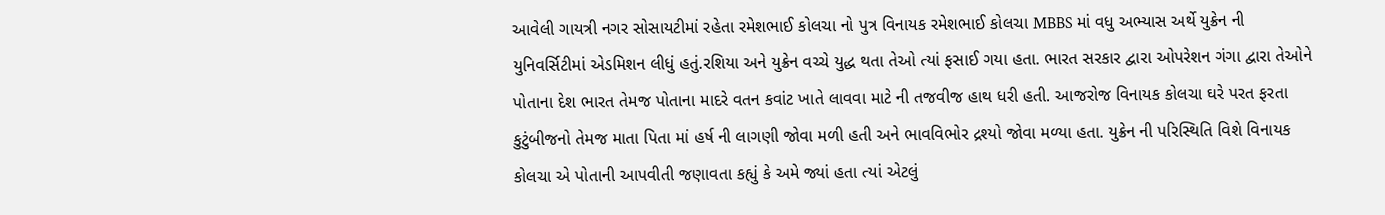આવેલી ગાયત્રી નગર સોસાયટીમાં રહેતા રમેશભાઈ કોલચા નો પુત્ર વિનાયક રમેશભાઈ કોલચા MBBS માં વધુ અભ્યાસ અર્થે યુક્રેન ની યુનિવર્સિટીમાં એડમિશન લીધું હતું.રશિયા અને યુક્રેન વચ્ચે યુદ્ધ થતા તેઓ ત્યાં ફસાઈ ગયા હતા. ભારત સરકાર દ્વારા ઓપરેશન ગંગા દ્વારા તેઓને પોતાના દેશ ભારત તેમજ પોતાના માદરે વતન કવાંટ ખાતે લાવવા માટે ની તજવીજ હાથ ધરી હતી. આજરોજ વિનાયક કોલચા ઘરે પરત ફરતા કુટુંબીજનો તેમજ માતા પિતા માં હર્ષ ની લાગણી જોવા મળી હતી અને ભાવવિભોર દ્રશ્યો જોવા મળ્યા હતા. યુક્રેન ની પરિસ્થિતિ વિશે વિનાયક કોલચા એ પોતાની આપવીતી જણાવતા કહ્યું કે અમે જ્યાં હતા ત્યાં એટલું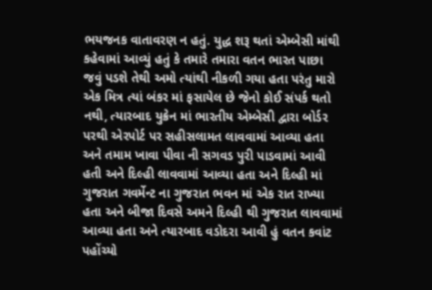ભયજનક વાતાવરણ ન હતું. યુદ્ધ શરૂ થતાં એમ્બેસી માંથી કહેવામાં આવ્યું હતું કે તમારે તમારા વતન ભારત પાછા જવું પડશે તેથી અમો ત્યાંથી નીકળી ગયા હતા પરંતુ મારો એક મિત્ર ત્યાં બંકર માં ફસાયેલ છે જેનો કોઈ સંપર્ક થતો નથી, ત્યારબાદ યુક્રેન માં ભારતીય એમ્બેસી દ્વારા બોર્ડર પરથી એરપોર્ટ પર સહીસલામત લાવવામાં આવ્યા હતા અને તમામ ખાવા પીવા ની સગવડ પુરી પાડવામાં આવી હતી અને દિલ્હી લાવવામાં આવ્યા હતા અને દિલ્હી માં ગુજરાત ગવર્મેન્ટ ના ગુજરાત ભવન માં એક રાત રાખ્યા હતા અને બીજા દિવસે અમને દિલ્હી થી ગુજરાત લાવવામાં આવ્યા હતા અને ત્યારબાદ વડોદરા આવી હું વતન કવાંટ પહોંચ્યો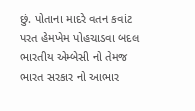છું. પોતાના માદરે વતન કવાંટ પરત હેમખેમ પોહચાડવા બદલ ભારતીય એમ્બેસી નો તેમજ ભારત સરકાર નો આભાર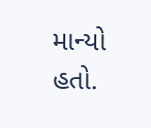માન્યો હતો.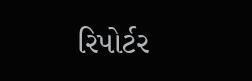રિપોર્ટર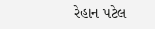રેહાન પટેલ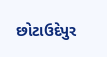છોટાઉદેપુર